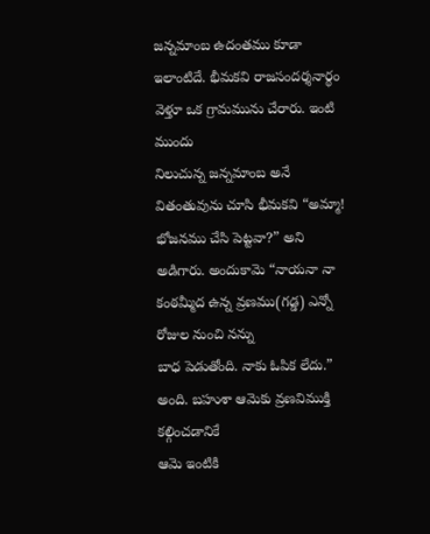జన్నమాంబ ఉదంతము కూడా
ఇలాంటిదే. భీమకవి రాజసందర్శనార్థం వెళ్తూ ఒక గ్రామమును చేరారు. ఇంటి ముందు
నిలుచున్న జన్నమాంబ అనే వితంతువును చూసి భీమకవి “అమ్మా! భోజనము చేసి పెట్టవా?” అని
అడిగారు. అందుకామె “నాయనా నా కంఠమ్మీద ఉన్న వ్రణము(గడ్డ) ఎన్నో రోజుల నుంచి నన్ను
బాధ పెడుతోంది. నాకు ఓపిక లేదు.” అంది. బహుశా ఆమెకు వ్రణవిముక్తి కల్గించడానికే
ఆమె ఇంటికి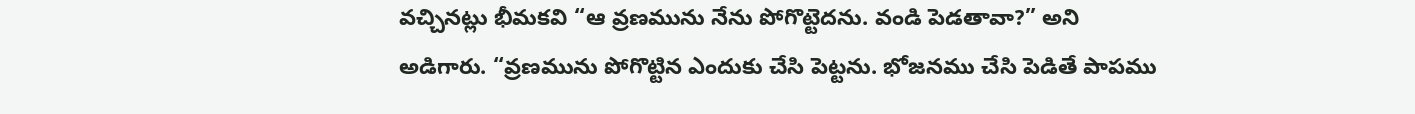వచ్చినట్లు భీమకవి “ఆ వ్రణమును నేను పోగొట్టెదను. వండి పెడతావా?” అని
అడిగారు. “వ్రణమును పోగొట్టిన ఎందుకు చేసి పెట్టను. భోజనము చేసి పెడితే పాపము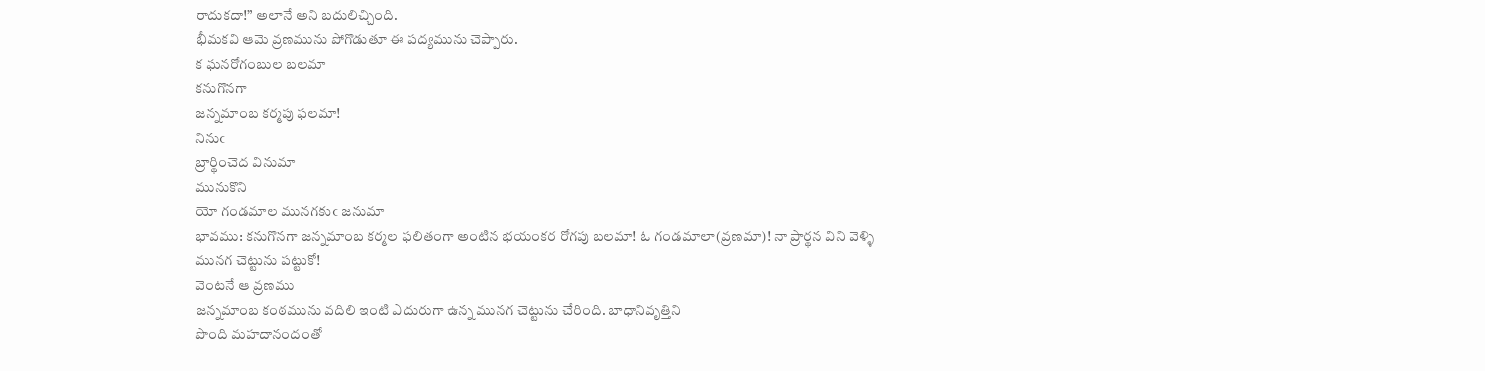రాదుకదా!” అలానే అని బదులిచ్చింది.
భీమకవి ఆమె వ్రణమును పోగొడుతూ ఈ పద్యమును చెప్పారు.
క ఘనరోగంబుల బలమా
కనుగొనగా
జన్నమాంబ కర్మపు ఫలమా!
నినుఁ
బ్రార్థించెద వినుమా
మునుకొని
యో గండమాల మునగకుఁ జనుమా
భావము: కనుగొనగా జన్నమాంబ కర్మల ఫలితంగా అంటిన భయంకర రోగపు బలమా! ఓ గండమాలా(వ్రణమా)! నా ప్రార్థన విని వెళ్ళి
మునగ చెట్టును పట్టుకో!
వెంటనే ఆ వ్రణము
జన్నమాంబ కంఠమును వదిలి ఇంటి ఎదురుగా ఉన్న మునగ చెట్టును చేరింది. బాధానివృత్తిని
పొంది మహదానందంతో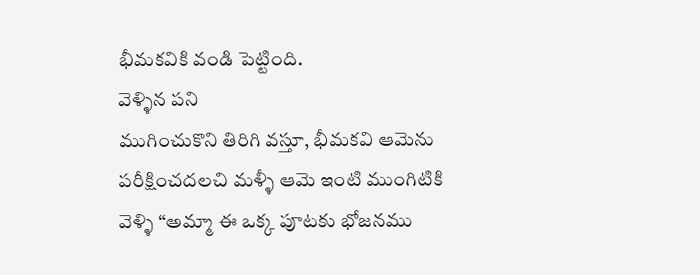భీమకవికి వండి పెట్టింది.
వెళ్ళిన పని
ముగించుకొని తిరిగి వస్తూ, భీమకవి ఆమెను పరీక్షించదలచి మళ్ళీ ఆమె ఇంటి ముంగిటికి
వెళ్ళి “అమ్మా ఈ ఒక్క పూటకు భోజనము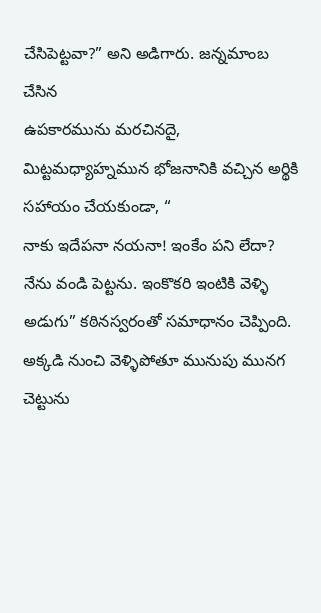చేసిపెట్టవా?” అని అడిగారు. జన్నమాంబ చేసిన
ఉపకారమును మరచినదై, మిట్టమధ్యాహ్నమున భోజనానికి వచ్చిన అర్థికి సహాయం చేయకుండా, “
నాకు ఇదేపనా నయనా! ఇంకేం పని లేదా? నేను వండి పెట్టను. ఇంకొకరి ఇంటికి వెళ్ళి
అడుగు” కఠినస్వరంతో సమాధానం చెప్పింది. అక్కడి నుంచి వెళ్ళిపోతూ మునుపు మునగ
చెట్టును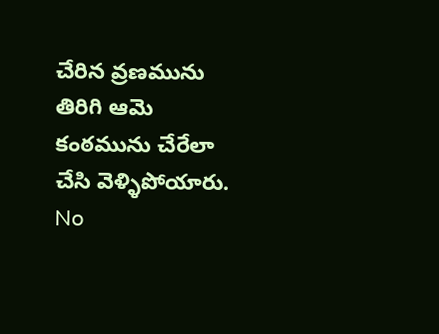చేరిన వ్రణమును తిరిగి ఆమె కంఠమును చేరేలా చేసి వెళ్ళిపోయారు.
No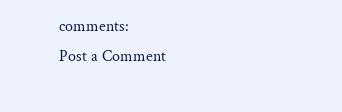comments:
Post a Comment